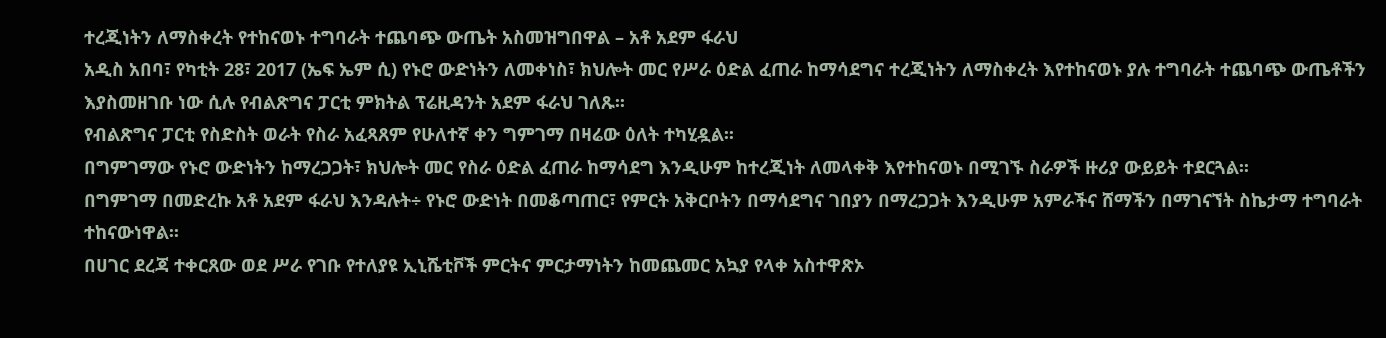ተረጂነትን ለማስቀረት የተከናወኑ ተግባራት ተጨባጭ ውጤት አስመዝግበዋል – አቶ አደም ፋራህ
አዲስ አበባ፣ የካቲት 28፣ 2017 (ኤፍ ኤም ሲ) የኑሮ ውድነትን ለመቀነስ፣ ክህሎት መር የሥራ ዕድል ፈጠራ ከማሳደግና ተረጂነትን ለማስቀረት እየተከናወኑ ያሉ ተግባራት ተጨባጭ ውጤቶችን እያስመዘገቡ ነው ሲሉ የብልጽግና ፓርቲ ምክትል ፕሬዚዳንት አደም ፋራህ ገለጹ፡፡
የብልጽግና ፓርቲ የስድስት ወራት የስራ አፈጻጸም የሁለተኛ ቀን ግምገማ በዛሬው ዕለት ተካሂዷል፡፡
በግምገማው የኑሮ ውድነትን ከማረጋጋት፣ ክህሎት መር የስራ ዕድል ፈጠራ ከማሳደግ እንዲሁም ከተረጂነት ለመላቀቅ እየተከናወኑ በሚገኙ ስራዎች ዙሪያ ውይይት ተደርጓል፡፡
በግምገማ በመድረኩ አቶ አደም ፋራህ እንዳሉት÷ የኑሮ ውድነት በመቆጣጠር፣ የምርት አቅርቦትን በማሳደግና ገበያን በማረጋጋት እንዲሁም አምራችና ሸማችን በማገናኘት ስኬታማ ተግባራት ተከናውነዋል፡፡
በሀገር ደረጃ ተቀርጸው ወደ ሥራ የገቡ የተለያዩ ኢኒሼቲቮች ምርትና ምርታማነትን ከመጨመር አኳያ የላቀ አስተዋጽኦ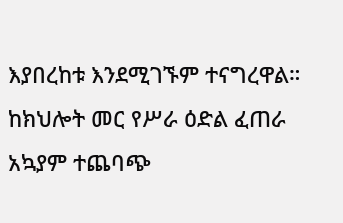እያበረከቱ እንደሚገኙም ተናግረዋል።
ከክህሎት መር የሥራ ዕድል ፈጠራ አኳያም ተጨባጭ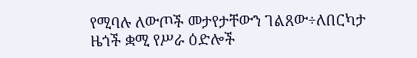የሚባሉ ለውጦች መታየታቸውን ገልጸው÷ለበርካታ ዜጎች ቋሚ የሥራ ዕድሎች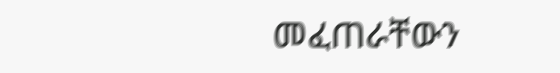መፈጠራቸውን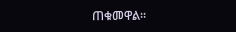ጠቁመዋል፡፡